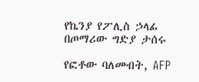የኬንያ የፖሊስ ኃላፊ በጦማሪው ግድያ ታሰሩ

የፎቶው ባለመብት, AFP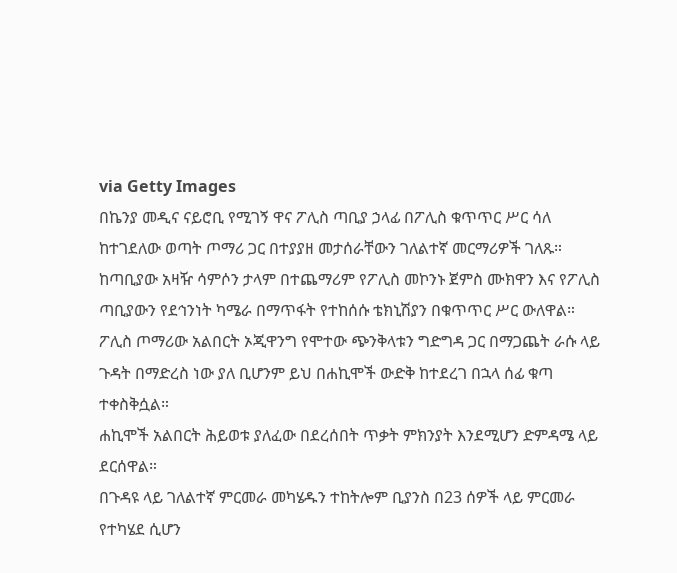via Getty Images
በኬንያ መዲና ናይሮቢ የሚገኝ ዋና ፖሊስ ጣቢያ ኃላፊ በፖሊስ ቁጥጥር ሥር ሳለ ከተገደለው ወጣት ጦማሪ ጋር በተያያዘ መታሰራቸውን ገለልተኛ መርማሪዎች ገለጹ።
ከጣቢያው አዛዥ ሳምሶን ታላም በተጨማሪም የፖሊስ መኮንኑ ጀምስ ሙክዋን እና የፖሊስ ጣቢያውን የደኅንነት ካሜራ በማጥፋት የተከሰሱ ቴክኒሽያን በቁጥጥር ሥር ውለዋል።
ፖሊስ ጦማሪው አልበርት ኦጂዋንግ የሞተው ጭንቅላቱን ግድግዳ ጋር በማጋጨት ራሱ ላይ ጉዳት በማድረስ ነው ያለ ቢሆንም ይህ በሐኪሞች ውድቅ ከተደረገ በኋላ ሰፊ ቁጣ ተቀስቅሷል።
ሐኪሞች አልበርት ሕይወቱ ያለፈው በደረሰበት ጥቃት ምክንያት እንደሚሆን ድምዳሜ ላይ ደርሰዋል።
በጉዳዩ ላይ ገለልተኛ ምርመራ መካሄዱን ተከትሎም ቢያንስ በ23 ሰዎች ላይ ምርመራ የተካሄደ ሲሆን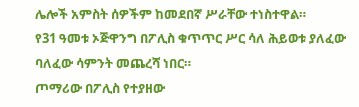ሌሎች አምስት ሰዎችም ከመደበኛ ሥራቸው ተነስተዋል።
የ31 ዓመቱ ኦጅዋንግ በፖሊስ ቁጥጥር ሥር ሳለ ሕይወቱ ያለፈው ባለፈው ሳምንት መጨረሻ ነበር።
ጦማሪው በፖሊስ የተያዘው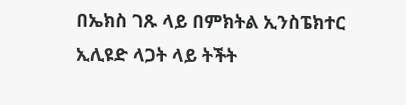በኤክስ ገጹ ላይ በምክትል ኢንስፔክተር ኢሊዩድ ላጋት ላይ ትችት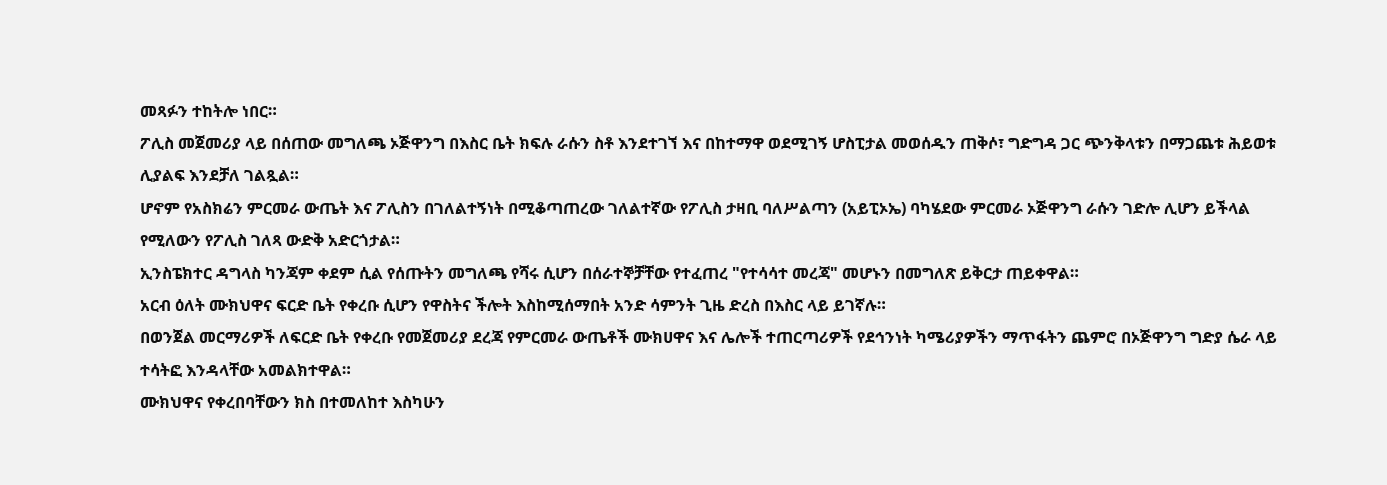መጻፉን ተከትሎ ነበር።
ፖሊስ መጀመሪያ ላይ በሰጠው መግለጫ ኦጅዋንግ በእስር ቤት ክፍሉ ራሱን ስቶ እንደተገኘ እና በከተማዋ ወደሚገኝ ሆስፒታል መወሰዱን ጠቅሶ፣ ግድግዳ ጋር ጭንቅላቱን በማጋጨቱ ሕይወቱ ሊያልፍ እንደቻለ ገልጿል።
ሆኖም የአስክሬን ምርመራ ውጤት እና ፖሊስን በገለልተኝነት በሚቆጣጠረው ገለልተኛው የፖሊስ ታዛቢ ባለሥልጣን (አይፒኦኤ) ባካሄደው ምርመራ ኦጅዋንግ ራሱን ገድሎ ሊሆን ይችላል የሚለውን የፖሊስ ገለጻ ውድቅ አድርጎታል።
ኢንስፔክተር ዳግላስ ካንጃም ቀደም ሲል የሰጡትን መግለጫ የሻሩ ሲሆን በሰራተኞቻቸው የተፈጠረ "የተሳሳተ መረጃ" መሆኑን በመግለጽ ይቅርታ ጠይቀዋል።
አርብ ዕለት ሙክህዋና ፍርድ ቤት የቀረቡ ሲሆን የዋስትና ችሎት እስከሚሰማበት አንድ ሳምንት ጊዜ ድረስ በእስር ላይ ይገኛሉ።
በወንጀል መርማሪዎች ለፍርድ ቤት የቀረቡ የመጀመሪያ ደረጃ የምርመራ ውጤቶች ሙክሀዋና እና ሌሎች ተጠርጣሪዎች የደኅንነት ካሜሪያዎችን ማጥፋትን ጨምሮ በኦጅዋንግ ግድያ ሴራ ላይ ተሳትፎ እንዳላቸው አመልክተዋል።
ሙክህዋና የቀረበባቸውን ክስ በተመለከተ እስካሁን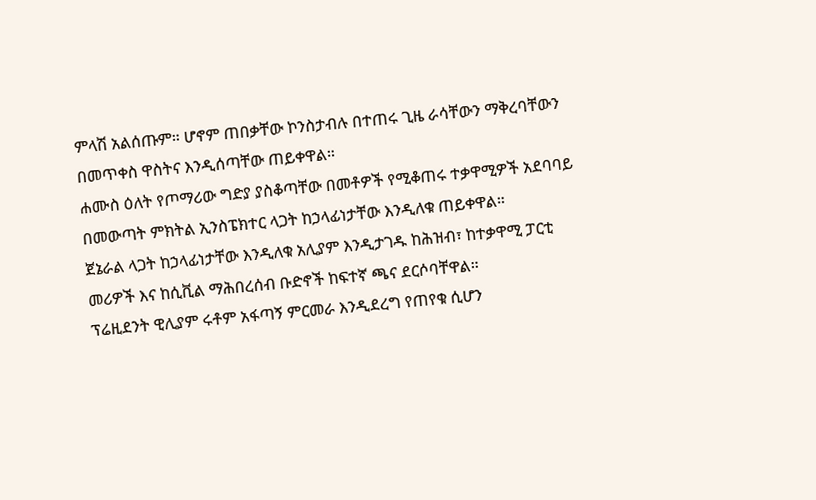ምላሽ አልሰጡም። ሆኖም ጠበቃቸው ኮንስታብሉ በተጠሩ ጊዜ ራሳቸውን ማቅረባቸውን በመጥቀስ ዋስትና እንዲሰጣቸው ጠይቀዋል።
ሐሙስ ዕለት የጦማሪው ግድያ ያስቆጣቸው በመቶዎች የሚቆጠሩ ተቃዋሚዎች አደባባይ በመውጣት ምክትል ኢንስፔክተር ላጋት ከኃላፊነታቸው እንዲለቁ ጠይቀዋል።
ጀኔራል ላጋት ከኃላፊነታቸው እንዲለቁ አሊያም እንዲታገዱ ከሕዝብ፣ ከተቃዋሚ ፓርቲ መሪዎች እና ከሲቪል ማሕበረሰብ ቡድኖች ከፍተኛ ጫና ደርሶባቸዋል።
ፕሬዚደንት ዊሊያም ሩቶም አፋጣኝ ምርመራ እንዲደረግ የጠየቁ ሲሆን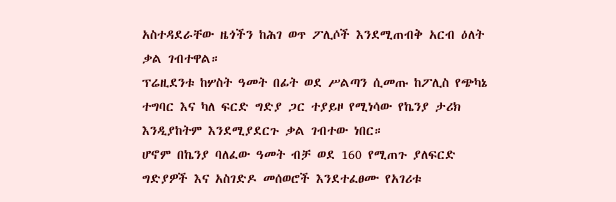አስተዳደራቸው ዜጎችን ከሕገ ወጥ ፖሊሶች እንደሚጠብቅ አርብ ዕለት ቃል ገብተዋል።
ፕሬዚደንቱ ከሦስት ዓመት በፊት ወደ ሥልጣን ሲመጡ ከፖሊስ የጭካኔ ተግባር እና ካለ ፍርድ ግድያ ጋር ተያይዞ የሚነሳው የኬንያ ታሪክ እንዲያከትም እንደሚያደርጉ ቃል ገብተው ነበር።
ሆኖም በኬንያ ባለፈው ዓመት ብቻ ወደ 160 የሚጠጉ ያለፍርድ ግድያዎች እና አስገድዶ መሰወሮች እንደተፈፀሙ የአገሪቱ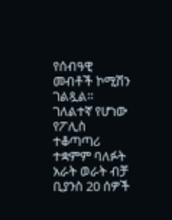የሰብዓዊ መብቶች ኮሚሽን ገልጿል።
ገለልተኛ የሆነው የፖሊስ ተቆጣጣሪ ተቋምም ባለፉት አራት ወራት ብቻ ቢያንስ 20 ሰዎች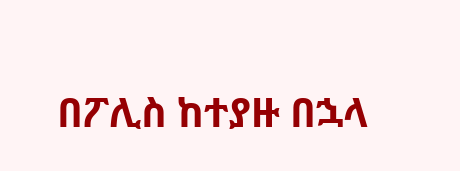በፖሊስ ከተያዙ በኋላ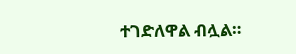ተገድለዋል ብሏል።